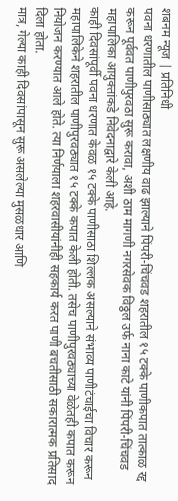शबनम न्यूज | प्रतिनिधी
पवना धरणातील पाणीसाठ्यात लक्षणीय वाढ झाल्याने पिंपरी-चिंचवड शहरातील १५ टक्के पाणीकपात तात्काळ रद्द करून पूर्ववत पाणीपुरवठा सुरू करावा, अशी ठाम मागणी नगरसेवक विठ्ठल उर्फ नाना काटे यांनी पिंपरी-चिंचवड महापालिका आयुक्तांकडे निवेदनाद्वारे केली आहे.
काही दिवसांपूर्वी पवना धरणात केवळ १५ टक्के पाणीसाठा शिल्लक असल्याने संभाव्य पाणीटंचाईचा विचार करून महापालिकेने शहरातील पाणीपुरवठ्यात १५ टक्के कपात केली होती. तसेच पाणीपुरवठ्याच्या वेळेतही कपात करून नियोजन करण्यात आले होते. त्या निर्णयाला शहरवासीयांनीही सहकार्य करत पाणी बचतीसाठी सकारात्मक प्रतिसाद दिला होता.
मात्र, गेल्या काही दिवसांपासून सुरू असलेल्या मुसळधार आणि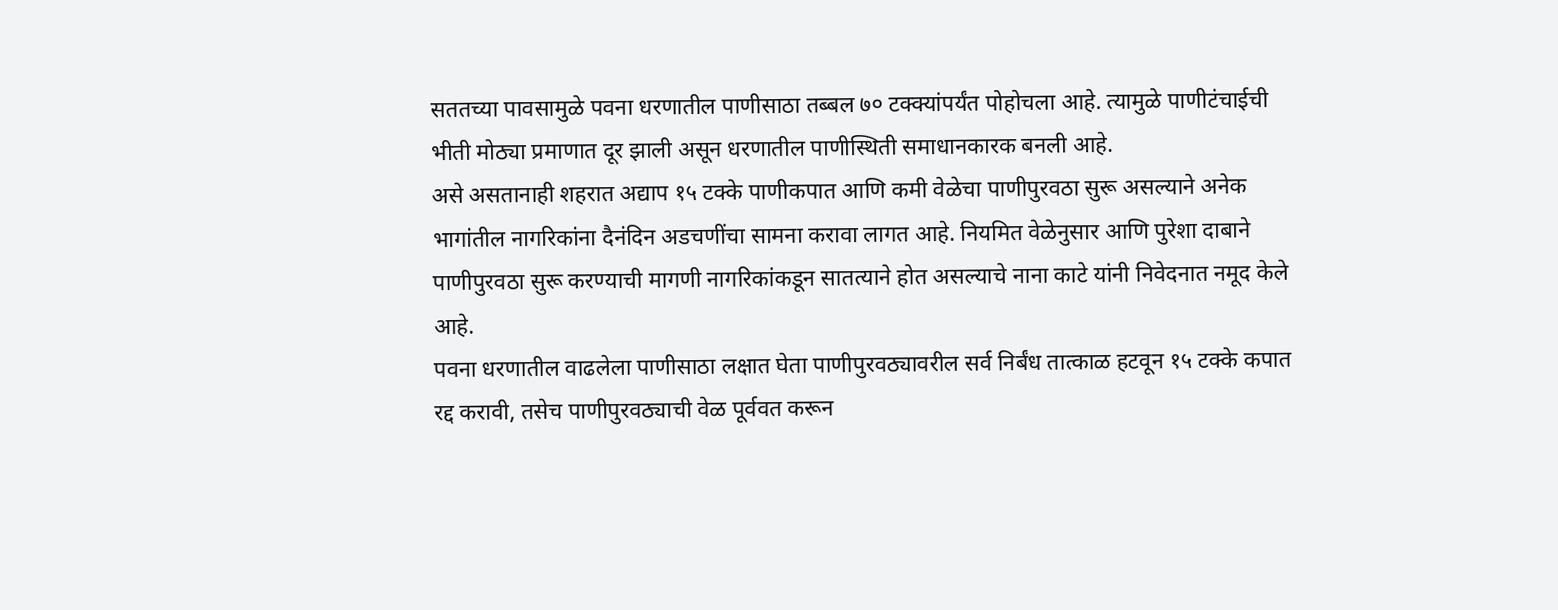सततच्या पावसामुळे पवना धरणातील पाणीसाठा तब्बल ७० टक्क्यांपर्यंत पोहोचला आहे. त्यामुळे पाणीटंचाईची भीती मोठ्या प्रमाणात दूर झाली असून धरणातील पाणीस्थिती समाधानकारक बनली आहे.
असे असतानाही शहरात अद्याप १५ टक्के पाणीकपात आणि कमी वेळेचा पाणीपुरवठा सुरू असल्याने अनेक भागांतील नागरिकांना दैनंदिन अडचणींचा सामना करावा लागत आहे. नियमित वेळेनुसार आणि पुरेशा दाबाने पाणीपुरवठा सुरू करण्याची मागणी नागरिकांकडून सातत्याने होत असल्याचे नाना काटे यांनी निवेदनात नमूद केले आहे.
पवना धरणातील वाढलेला पाणीसाठा लक्षात घेता पाणीपुरवठ्यावरील सर्व निर्बंध तात्काळ हटवून १५ टक्के कपात रद्द करावी, तसेच पाणीपुरवठ्याची वेळ पूर्ववत करून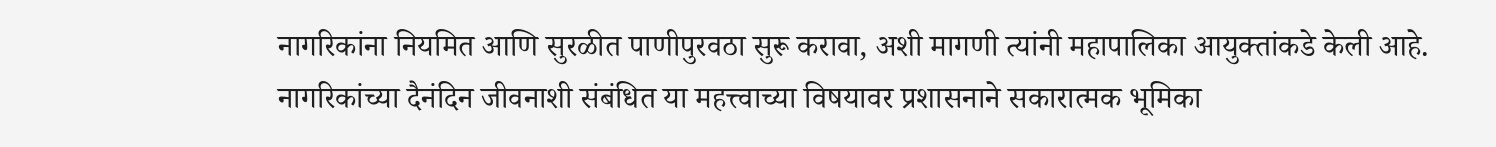नागरिकांना नियमित आणि सुरळीत पाणीपुरवठा सुरू करावा, अशी मागणी त्यांनी महापालिका आयुक्तांकडे केली आहे.
नागरिकांच्या दैनंदिन जीवनाशी संबंधित या महत्त्वाच्या विषयावर प्रशासनाने सकारात्मक भूमिका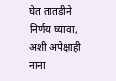घेत तातडीने निर्णय घ्यावा, अशी अपेक्षाही नाना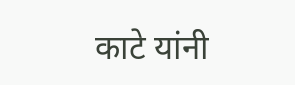काटे यांनी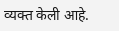व्यक्त केली आहे.